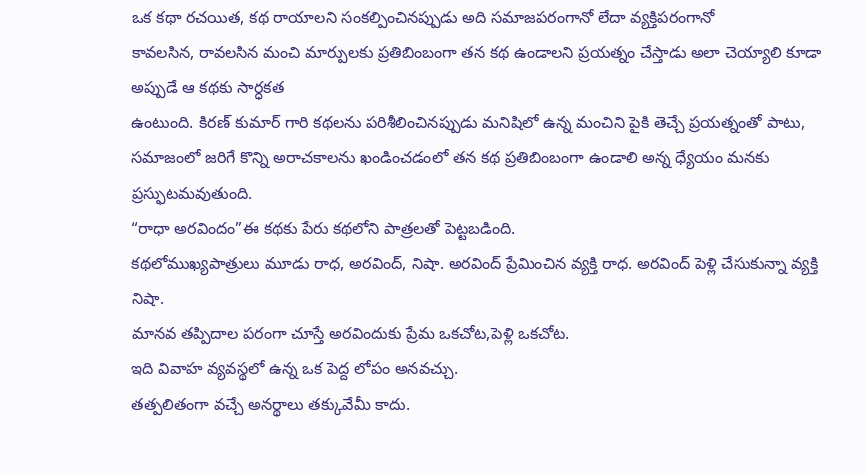ఒక కథా రచయిత, కథ రాయాలని సంకల్పించినప్పుడు అది సమాజపరంగానో లేదా వ్యక్తిపరంగానో
కావలసిన, రావలసిన మంచి మార్పులకు ప్రతిబింబంగా తన కథ ఉండాలని ప్రయత్నం చేస్తాడు అలా చెయ్యాలి కూడా అప్పుడే ఆ కథకు సార్ధకత
ఉంటుంది. కిరణ్ కుమార్ గారి కథలను పరిశీలించినప్పుడు మనిషిలో ఉన్న మంచిని పైకి తెచ్చే ప్రయత్నంతో పాటు, సమాజంలో జరిగే కొన్ని అరాచకాలను ఖండించడంలో తన కథ ప్రతిబింబంగా ఉండాలి అన్న ధ్యేయం మనకు ప్రస్ఫుటమవుతుంది.
“రాధా అరవిందం”ఈ కథకు పేరు కథలోని పాత్రలతో పెట్టబడింది.
కథలోముఖ్యపాత్రులు మూడు రాధ, అరవింద్, నిషా. అరవింద్ ప్రేమించిన వ్యక్తి రాధ. అరవింద్ పెళ్లి చేసుకున్నా వ్యక్తి నిషా.
మానవ తప్పిదాల పరంగా చూస్తే అరవిందుకు ప్రేమ ఒకచోట,పెళ్లి ఒకచోట.
ఇది వివాహ వ్యవస్థలో ఉన్న ఒక పెద్ద లోపం అనవచ్చు.
తత్పలితంగా వచ్చే అనర్థాలు తక్కువేమీ కాదు.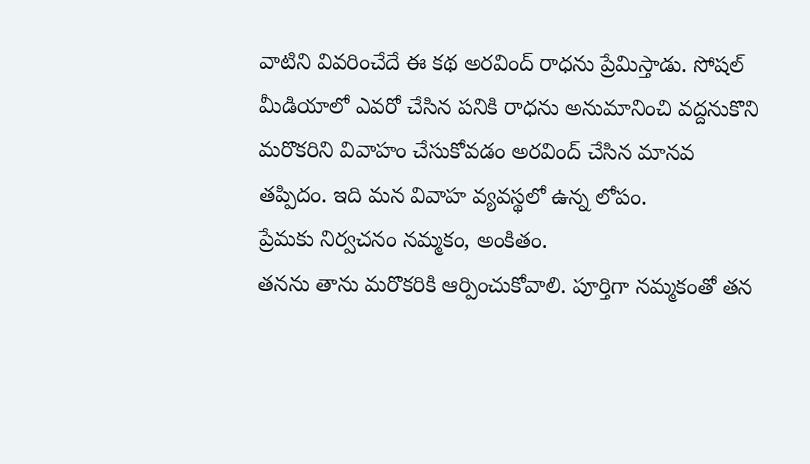వాటిని వివరించేదే ఈ కథ అరవింద్ రాధను ప్రేమిస్తాడు. సోషల్ మీడియాలో ఎవరో చేసిన పనికి రాధను అనుమానించి వద్దనుకొని మరొకరిని వివాహం చేసుకోవడం అరవింద్ చేసిన మానవ తప్పిదం. ఇది మన వివాహ వ్యవస్థలో ఉన్న లోపం.
ప్రేమకు నిర్వచనం నమ్మకం, అంకితం.
తనను తాను మరొకరికి ఆర్పించుకోవాలి. పూర్తిగా నమ్మకంతో తన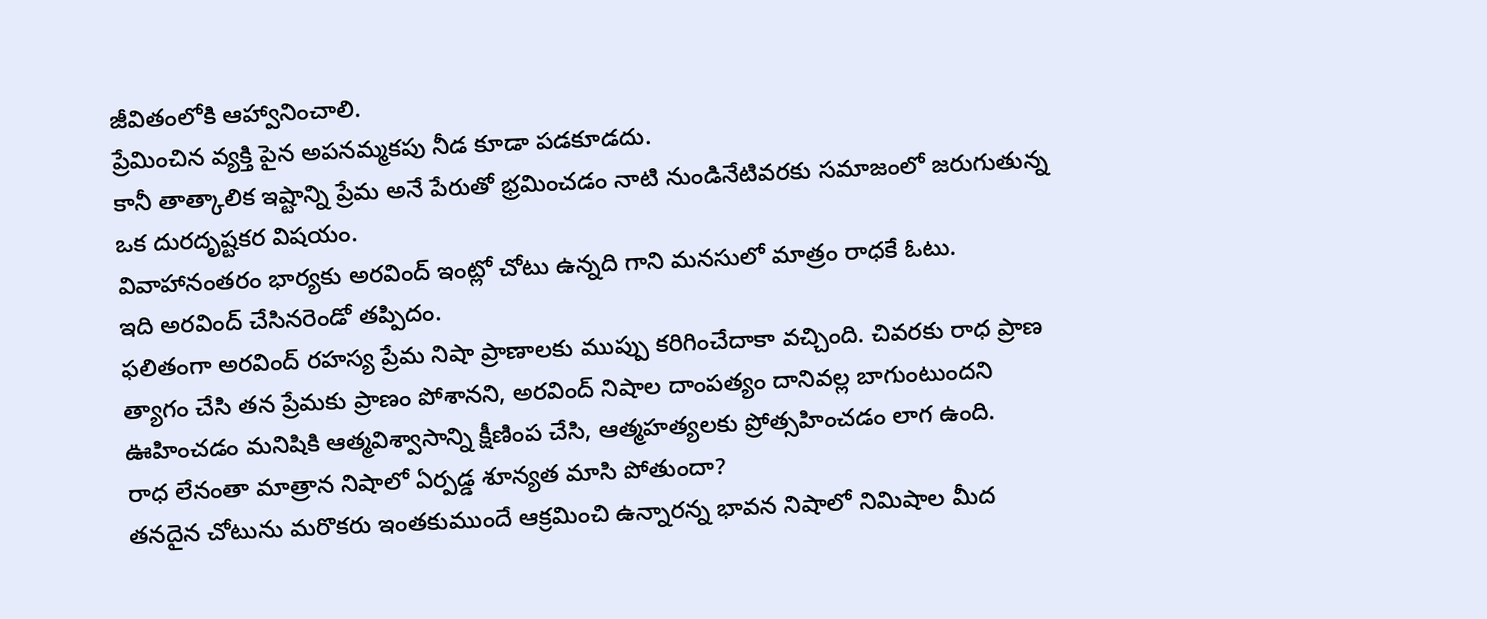జీవితంలోకి ఆహ్వానించాలి.
ప్రేమించిన వ్యక్తి పైన అపనమ్మకపు నీడ కూడా పడకూడదు.
కానీ తాత్కాలిక ఇష్టాన్ని ప్రేమ అనే పేరుతో భ్రమించడం నాటి నుండినేటివరకు సమాజంలో జరుగుతున్న ఒక దురదృష్టకర విషయం.
వివాహానంతరం భార్యకు అరవింద్ ఇంట్లో చోటు ఉన్నది గాని మనసులో మాత్రం రాధకే ఓటు.
ఇది అరవింద్ చేసినరెండో తప్పిదం.
ఫలితంగా అరవింద్ రహస్య ప్రేమ నిషా ప్రాణాలకు ముప్పు కరిగించేదాకా వచ్చింది. చివరకు రాధ ప్రాణ త్యాగం చేసి తన ప్రేమకు ప్రాణం పోశానని, అరవింద్ నిషాల దాంపత్యం దానివల్ల బాగుంటుందని ఊహించడం మనిషికి ఆత్మవిశ్వాసాన్ని క్షీణింప చేసి, ఆత్మహత్యలకు ప్రోత్సహించడం లాగ ఉంది.
రాధ లేనంతా మాత్రాన నిషాలో ఏర్పడ్డ శూన్యత మాసి పోతుందా?
తనదైన చోటును మరొకరు ఇంతకుముందే ఆక్రమించి ఉన్నారన్న భావన నిషాలో నిమిషాల మీద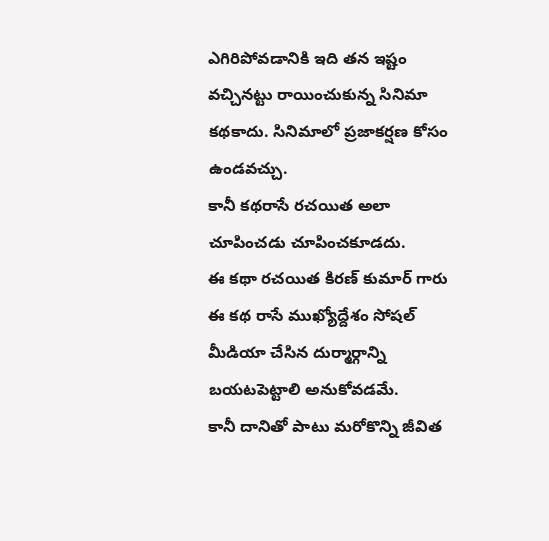ఎగిరిపోవడానికి ఇది తన ఇష్టం వచ్చినట్టు రాయించుకున్న సినిమా కథకాదు. సినిమాలో ప్రజాకర్షణ కోసం ఉండవచ్చు.
కానీ కథరాసే రచయిత అలా చూపించడు చూపించకూడదు.
ఈ కథా రచయిత కిరణ్ కుమార్ గారు ఈ కథ రాసే ముఖ్యోద్దేశం సోషల్ మీడియా చేసిన దుర్మార్గాన్ని బయటపెట్టాలి అనుకోవడమే.
కానీ దానితో పాటు మరోకొన్ని జీవిత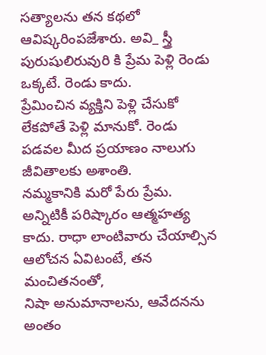సత్యాలను తన కథలో ఆవిష్కరింపజేశారు. అవి_ స్త్రీ పురుషులిరువురి కి ప్రేమ పెళ్లి రెండు ఒక్కటే. రెండు కాదు.
ప్రేమించిన వ్యక్తిని పెళ్లి చేసుకో లేకపోతే పెళ్లి మానుకో. రెండు పడవల మీద ప్రయాణం నాలుగు జీవితాలకు అశాంతి.
నమ్మకానికి మరో పేరు ప్రేమ. అన్నిటికీ పరిష్కారం ఆత్మహత్య కాదు. రాధా లాంటివారు చేయాల్సిన ఆలోచన ఏవిటంటే, తన మంచితనంతో,
నిషా అనుమానాలను, ఆవేదనను అంతం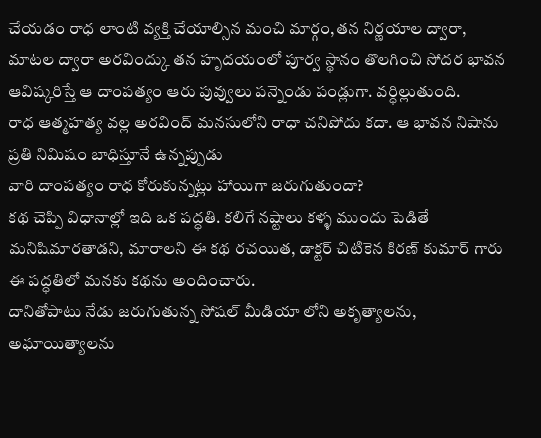చేయడం రాధ లాంటి వ్యక్తి చేయాల్సిన మంచి మార్గం,తన నిర్ణయాల ద్వారా,
మాటల ద్వారా అరవింద్కు తన హృదయంలో పూర్వ స్థానం తొలగించి సోదర భావన ఆవిష్కరిస్తే ఆ దాంపత్యం ఆరు పువ్వులు పన్నెండు పండ్లుగా. వర్ధిల్లుతుంది.
రాధ ఆత్మహత్య వల్ల అరవింద్ మనసులోని రాధా చనిపోదు కదా. ఆ భావన నిషాను ప్రతి నిమిషం బాధిస్తూనే ఉన్నప్పుడు
వారి దాంపత్యం రాధ కోరుకున్నట్లు హాయిగా జరుగుతుందా?
కథ చెప్పి విధానాల్లో ఇది ఒక పద్ధతి. కలిగే నష్టాలు కళ్ళ ముందు పెడితే మనిషిమారతాడని, మారాలని ఈ కథ రచయిత, డాక్టర్ చిటికెన కిరణ్ కుమార్ గారు ఈ పద్ధతిలో మనకు కథను అందించారు.
దానితోపాటు నేడు జరుగుతున్న సోషల్ మీడియా లోని అకృత్యాలను, అఘాయిత్యాలను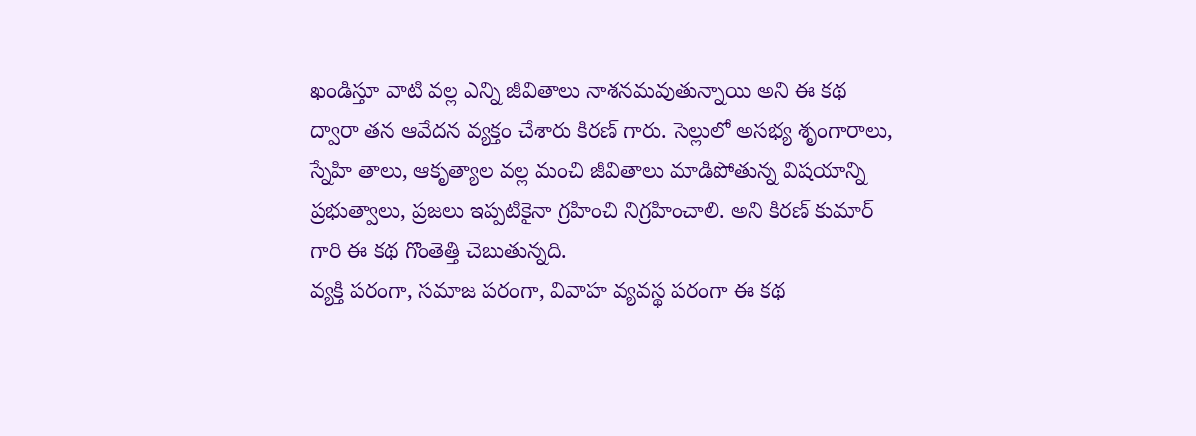ఖండిస్తూ వాటి వల్ల ఎన్ని జీవితాలు నాశనమవుతున్నాయి అని ఈ కథ ద్వారా తన ఆవేదన వ్యక్తం చేశారు కిరణ్ గారు. సెల్లులో అసభ్య శృంగారాలు, స్నేహి తాలు, ఆకృత్యాల వల్ల మంచి జీవితాలు మాడిపోతున్న విషయాన్ని ప్రభుత్వాలు, ప్రజలు ఇప్పటికైనా గ్రహించి నిగ్రహించాలి. అని కిరణ్ కుమార్ గారి ఈ కథ గొంతెత్తి చెబుతున్నది.
వ్యక్తి పరంగా, సమాజ పరంగా, వివాహ వ్యవస్థ పరంగా ఈ కథ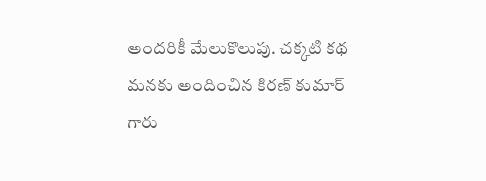అందరికీ మేలుకొలుపు. చక్కటి కథ మనకు అందించిన కిరణ్ కుమార్ గారు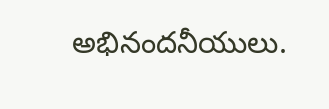అభినందనీయులు.